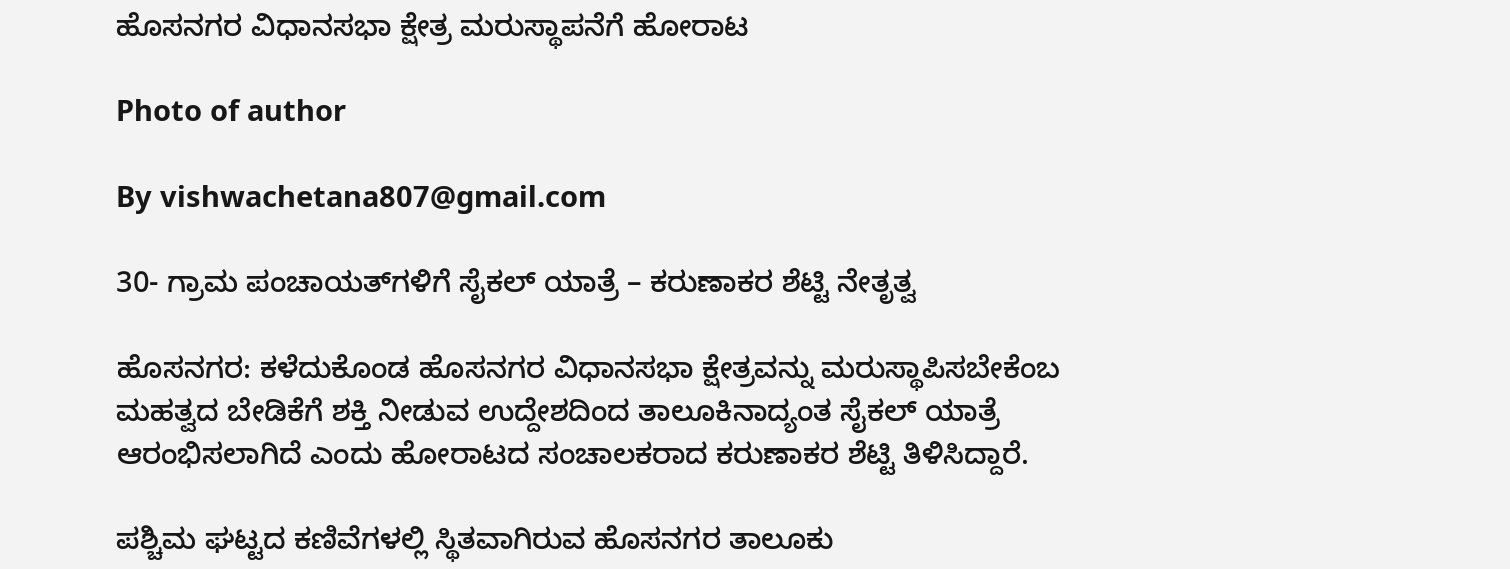ಹೊಸನಗರ ವಿಧಾನಸಭಾ ಕ್ಷೇತ್ರ ಮರುಸ್ಥಾಪನೆಗೆ ಹೋರಾಟ

Photo of author

By vishwachetana807@gmail.com

30- ಗ್ರಾಮ ಪಂಚಾಯತ್‌ಗಳಿಗೆ ಸೈಕಲ್ ಯಾತ್ರೆ – ಕರುಣಾಕರ ಶೆಟ್ಟಿ ನೇತೃತ್ವ

ಹೊಸನಗರ: ಕಳೆದುಕೊಂಡ ಹೊಸನಗರ ವಿಧಾನಸಭಾ ಕ್ಷೇತ್ರವನ್ನು ಮರುಸ್ಥಾಪಿಸಬೇಕೆಂಬ ಮಹತ್ವದ ಬೇಡಿಕೆಗೆ ಶಕ್ತಿ ನೀಡುವ ಉದ್ದೇಶದಿಂದ ತಾಲೂಕಿನಾದ್ಯಂತ ಸೈಕಲ್ ಯಾತ್ರೆ ಆರಂಭಿಸಲಾಗಿದೆ ಎಂದು ಹೋರಾಟದ ಸಂಚಾಲಕರಾದ ಕರುಣಾಕರ ಶೆಟ್ಟಿ ತಿಳಿಸಿದ್ದಾರೆ.

ಪಶ್ಚಿಮ ಘಟ್ಟದ ಕಣಿವೆಗಳಲ್ಲಿ ಸ್ಥಿತವಾಗಿರುವ ಹೊಸನಗರ ತಾಲೂಕು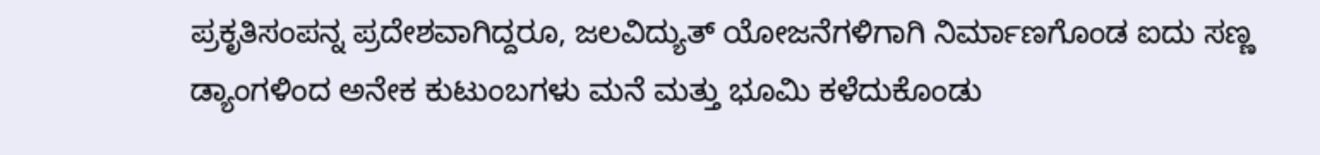ಪ್ರಕೃತಿಸಂಪನ್ನ ಪ್ರದೇಶವಾಗಿದ್ದರೂ, ಜಲವಿದ್ಯುತ್ ಯೋಜನೆಗಳಿಗಾಗಿ ನಿರ್ಮಾಣಗೊಂಡ ಐದು ಸಣ್ಣ ಡ್ಯಾಂಗಳಿಂದ ಅನೇಕ ಕುಟುಂಬಗಳು ಮನೆ ಮತ್ತು ಭೂಮಿ ಕಳೆದುಕೊಂಡು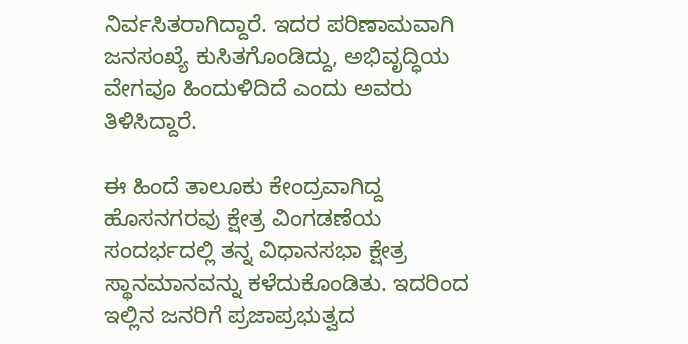ನಿರ್ವಸಿತರಾಗಿದ್ದಾರೆ. ಇದರ ಪರಿಣಾಮವಾಗಿ ಜನಸಂಖ್ಯೆ ಕುಸಿತಗೊಂಡಿದ್ದು, ಅಭಿವೃದ್ಧಿಯ ವೇಗವೂ ಹಿಂದುಳಿದಿದೆ ಎಂದು ಅವರು ತಿಳಿಸಿದ್ದಾರೆ.

ಈ ಹಿಂದೆ ತಾಲೂಕು ಕೇಂದ್ರವಾಗಿದ್ದ ಹೊಸನಗರವು ಕ್ಷೇತ್ರ ವಿಂಗಡಣೆಯ ಸಂದರ್ಭದಲ್ಲಿ ತನ್ನ ವಿಧಾನಸಭಾ ಕ್ಷೇತ್ರ ಸ್ಥಾನಮಾನವನ್ನು ಕಳೆದುಕೊಂಡಿತು. ಇದರಿಂದ ಇಲ್ಲಿನ ಜನರಿಗೆ ಪ್ರಜಾಪ್ರಭುತ್ವದ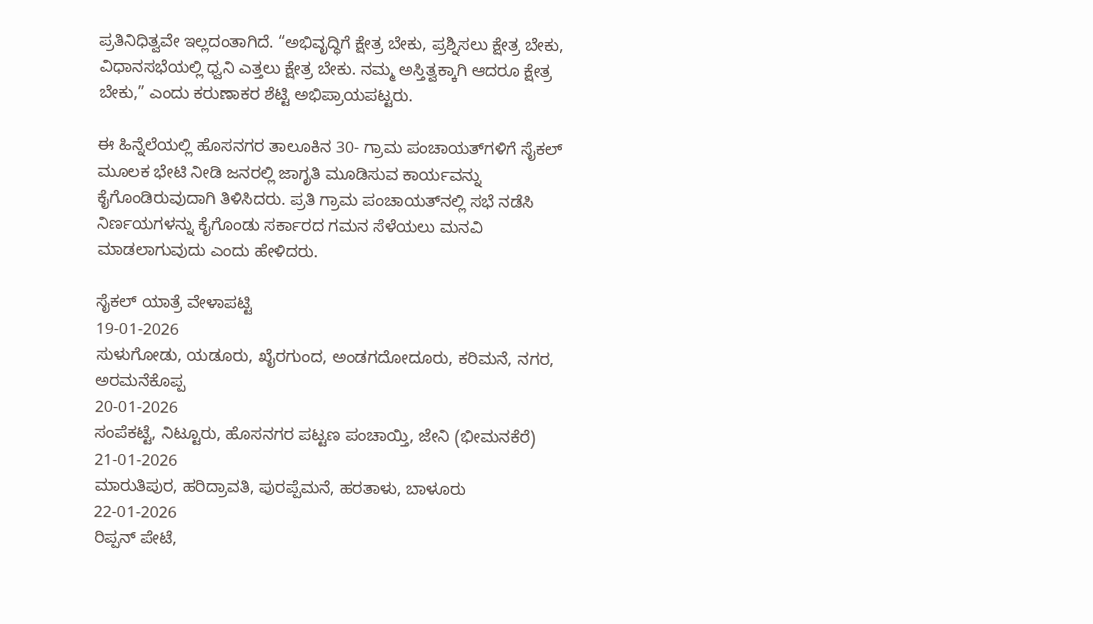ಪ್ರತಿನಿಧಿತ್ವವೇ ಇಲ್ಲದಂತಾಗಿದೆ. “ಅಭಿವೃದ್ಧಿಗೆ ಕ್ಷೇತ್ರ ಬೇಕು, ಪ್ರಶ್ನಿಸಲು ಕ್ಷೇತ್ರ ಬೇಕು, ವಿಧಾನಸಭೆಯಲ್ಲಿ ಧ್ವನಿ ಎತ್ತಲು ಕ್ಷೇತ್ರ ಬೇಕು. ನಮ್ಮ ಅಸ್ತಿತ್ವಕ್ಕಾಗಿ ಆದರೂ ಕ್ಷೇತ್ರ ಬೇಕು,” ಎಂದು ಕರುಣಾಕರ ಶೆಟ್ಟಿ ಅಭಿಪ್ರಾಯಪಟ್ಟರು.

ಈ ಹಿನ್ನೆಲೆಯಲ್ಲಿ ಹೊಸನಗರ ತಾಲೂಕಿನ 30- ಗ್ರಾಮ ಪಂಚಾಯತ್‌ಗಳಿಗೆ ಸೈಕಲ್ ಮೂಲಕ ಭೇಟಿ ನೀಡಿ ಜನರಲ್ಲಿ ಜಾಗೃತಿ ಮೂಡಿಸುವ ಕಾರ್ಯವನ್ನು ಕೈಗೊಂಡಿರುವುದಾಗಿ ತಿಳಿಸಿದರು. ಪ್ರತಿ ಗ್ರಾಮ ಪಂಚಾಯತ್‌ನಲ್ಲಿ ಸಭೆ ನಡೆಸಿ ನಿರ್ಣಯಗಳನ್ನು ಕೈಗೊಂಡು ಸರ್ಕಾರದ ಗಮನ ಸೆಳೆಯಲು ಮನವಿ ಮಾಡಲಾಗುವುದು ಎಂದು ಹೇಳಿದರು.

ಸೈಕಲ್ ಯಾತ್ರೆ ವೇಳಾಪಟ್ಟಿ
19-01-2026
ಸುಳುಗೋಡು, ಯಡೂರು, ಖೈರಗುಂದ, ಅಂಡಗದೋದೂರು, ಕರಿಮನೆ, ನಗರ, ಅರಮನೆಕೊಪ್ಪ
20-01-2026
ಸಂಪೆಕಟ್ಟೆ, ನಿಟ್ಟೂರು, ಹೊಸನಗರ ಪಟ್ಟಣ ಪಂಚಾಯ್ತಿ, ಜೇನಿ (ಭೀಮನಕೆರೆ)
21-01-2026
ಮಾರುತಿಪುರ, ಹರಿದ್ರಾವತಿ, ಪುರಪ್ಪೆಮನೆ, ಹರತಾಳು, ಬಾಳೂರು
22-01-2026
ರಿಪ್ಪನ್ ಪೇಟೆ,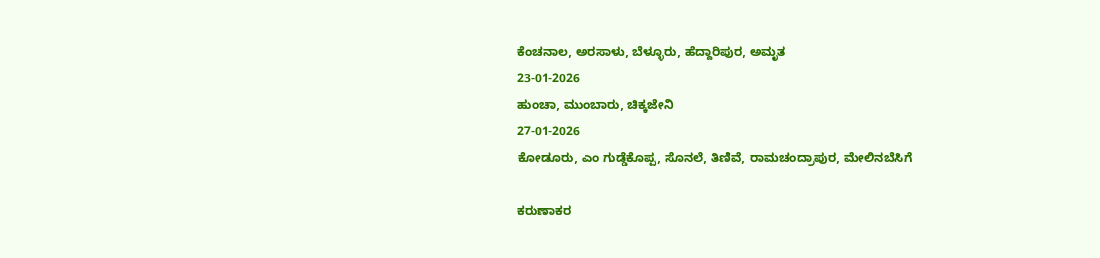ಕೆಂಚನಾಲ, ಅರಸಾಳು, ಬೆಳ್ಳೂರು, ಹೆದ್ದಾರಿಪುರ, ಅಮೃತ
23-01-2026
ಹುಂಚಾ, ಮುಂಬಾರು, ಚಿಕ್ಕಜೇನಿ
27-01-2026
ಕೋಡೂರು, ಎಂ ಗುಡ್ಡೆಕೊಪ್ಪ, ಸೊನಲೆ, ತಿಣಿವೆ, ರಾಮಚಂದ್ರಾಪುರ, ಮೇಲಿನಬೆಸಿಗೆ

ಕರುಣಾಕರ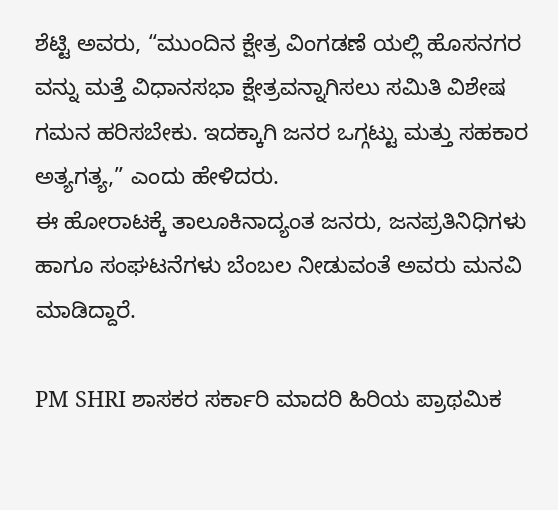ಶೆಟ್ಟಿ ಅವರು, “ಮುಂದಿನ ಕ್ಷೇತ್ರ ವಿಂಗಡಣೆ ಯಲ್ಲಿ ಹೊಸನಗರ ವನ್ನು ಮತ್ತೆ ವಿಧಾನಸಭಾ ಕ್ಷೇತ್ರವನ್ನಾಗಿಸಲು ಸಮಿತಿ ವಿಶೇಷ ಗಮನ ಹರಿಸಬೇಕು. ಇದಕ್ಕಾಗಿ ಜನರ ಒಗ್ಗಟ್ಟು ಮತ್ತು ಸಹಕಾರ ಅತ್ಯಗತ್ಯ,” ಎಂದು ಹೇಳಿದರು.
ಈ ಹೋರಾಟಕ್ಕೆ ತಾಲೂಕಿನಾದ್ಯಂತ ಜನರು, ಜನಪ್ರತಿನಿಧಿಗಳು ಹಾಗೂ ಸಂಘಟನೆಗಳು ಬೆಂಬಲ ನೀಡುವಂತೆ ಅವರು ಮನವಿ ಮಾಡಿದ್ದಾರೆ.

PM SHRI ಶಾಸಕರ ಸರ್ಕಾರಿ ಮಾದರಿ ಹಿರಿಯ ಪ್ರಾಥಮಿಕ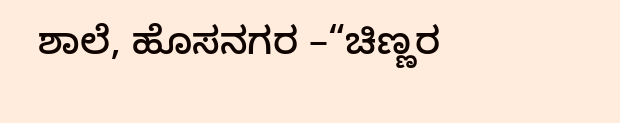ಶಾಲೆ, ಹೊಸನಗರ –“ಚಿಣ್ಣರ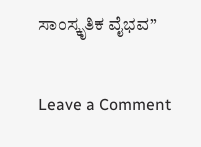ಸಾಂಸ್ಕೃತಿಕ ವೈಭವ”

Leave a Comment